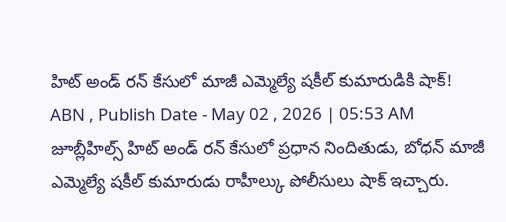హిట్ అండ్ రన్ కేసులో మాజీ ఎమ్మెల్యే షకీల్ కుమారుడికి షాక్!
ABN , Publish Date - May 02 , 2026 | 05:53 AM
జూబ్లీహిల్స్ హిట్ అండ్ రన్ కేసులో ప్రధాన నిందితుడు, బోధన్ మాజీ ఎమ్మెల్యే షకీల్ కుమారుడు రాహీల్కు పోలీసులు షాక్ ఇచ్చారు.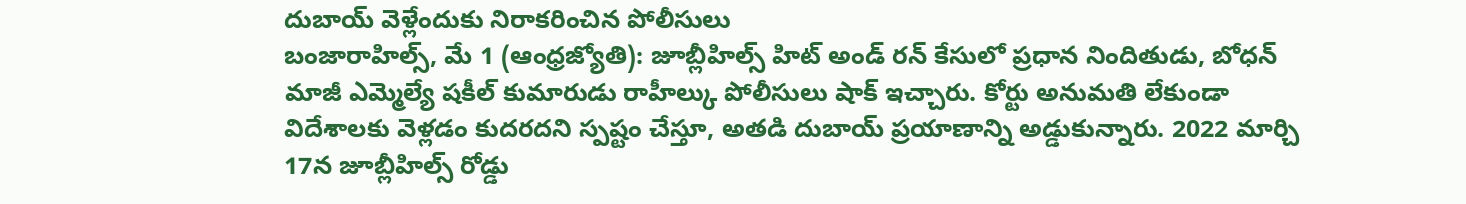దుబాయ్ వెళ్లేందుకు నిరాకరించిన పోలీసులు
బంజారాహిల్స్, మే 1 (ఆంధ్రజ్యోతి): జూబ్లీహిల్స్ హిట్ అండ్ రన్ కేసులో ప్రధాన నిందితుడు, బోధన్ మాజీ ఎమ్మెల్యే షకీల్ కుమారుడు రాహీల్కు పోలీసులు షాక్ ఇచ్చారు. కోర్టు అనుమతి లేకుండా విదేశాలకు వెళ్లడం కుదరదని స్పష్టం చేస్తూ, అతడి దుబాయ్ ప్రయాణాన్ని అడ్డుకున్నారు. 2022 మార్చి 17న జూబ్లీహిల్స్ రోడ్డు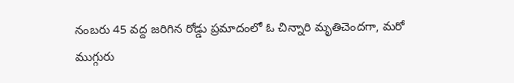నంబరు 45 వద్ద జరిగిన రోడ్డు ప్రమాదంలో ఓ చిన్నారి మృతిచెందగా, మరో ముగ్గురు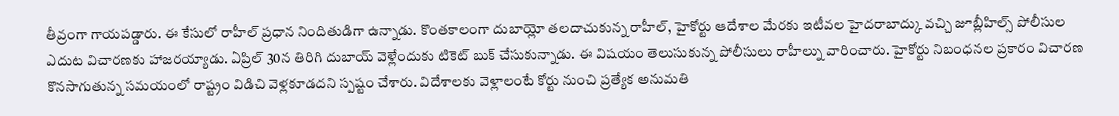తీవ్రంగా గాయపడ్డారు. ఈ కేసులో రాహీల్ ప్రధాన నిందితుడిగా ఉన్నాడు. కొంతకాలంగా దుబాయ్లో తలదాచుకున్న రాహీల్, హైకోర్టు ఆదేశాల మేరకు ఇటీవల హైదరాబాద్కు వచ్చి జూబ్లీహిల్స్ పోలీసుల ఎదుట విచారణకు హాజరయ్యాడు. ఏప్రిల్ 30న తిరిగి దుబాయ్ వెళ్లేందుకు టికెట్ బుక్ చేసుకున్నాడు. ఈ విషయం తెలుసుకున్న పోలీసులు రాహీల్ను వారించారు. హైకోర్టు నిబంధనల ప్రకారం విచారణ కొనసాగుతున్న సమయంలో రాష్ట్రం విడిచి వెళ్లకూడదని స్పష్టం చేశారు. విదేశాలకు వెళ్లాలంటే కోర్టు నుంచి ప్రత్యేక అనుమతి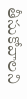తీసుకోవాలని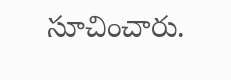సూచించారు.